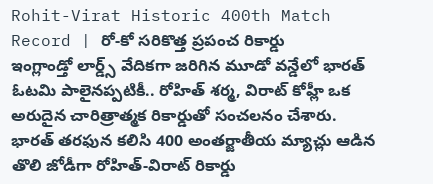Rohit-Virat Historic 400th Match Record | రో-కో సరికొత్త ప్రపంచ రికార్డు
ఇంగ్లాండ్తో లార్డ్స్ వేదికగా జరిగిన మూడో వన్డేలో భారత్ ఓటమి పాలైనప్పటికీ.. రోహిత్ శర్మ, విరాట్ కోహ్లీ ఒక అరుదైన చారిత్రాత్మక రికార్డుతో సంచలనం చేశారు. భారత్ తరఫున కలిసి 400 అంతర్జాతీయ మ్యాచ్లు ఆడిన తొలి జోడీగా రోహిత్-విరాట్ రికార్డు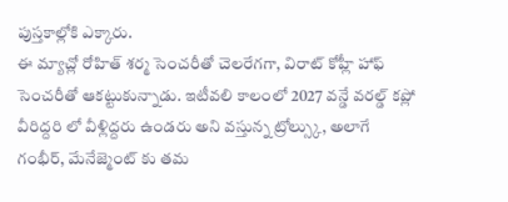పుస్తకాల్లోకి ఎక్కారు.
ఈ మ్యాచ్లో రోహిత్ శర్మ సెంచరీతో చెలరేగగా, విరాట్ కోహ్లీ హాఫ్ సెంచరీతో ఆకట్టుకున్నాడు. ఇటీవలి కాలంలో 2027 వన్డే వరల్డ్ కప్లో వీరిద్దరి లో వీళ్లిద్దరు ఉండరు అని వస్తున్న ట్రోల్స్కు, అలాగే గంభీర్, మేనేజ్మెంట్ కు తమ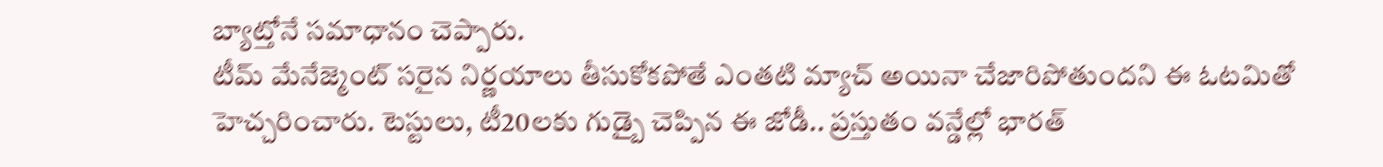బ్యాట్తోనే సమాధానం చెప్పారు.
టీమ్ మేనేజ్మెంట్ సరైన నిర్ణయాలు తీసుకోకపోతే ఎంతటి మ్యాచ్ అయినా చేజారిపోతుందని ఈ ఓటమితో హెచ్చరించారు. టెస్టులు, టీ20లకు గుడ్బై చెప్పిన ఈ జోడీ.. ప్రస్తుతం వన్డేల్లో భారత్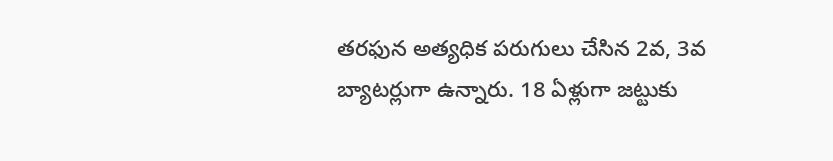తరఫున అత్యధిక పరుగులు చేసిన 2వ, 3వ బ్యాటర్లుగా ఉన్నారు. 18 ఏళ్లుగా జట్టుకు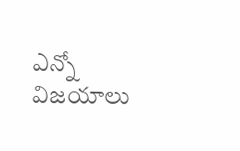ఎన్నో విజయాలు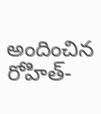అందించిన రోహిత్-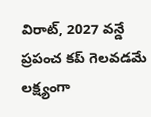విరాట్, 2027 వన్డే ప్రపంచ కప్ గెలవడమే లక్ష్యంగా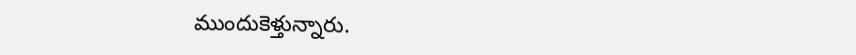ముందుకెళ్తున్నారు.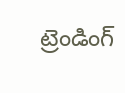ట్రెండింగ్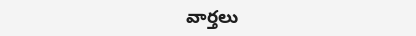వార్తలు